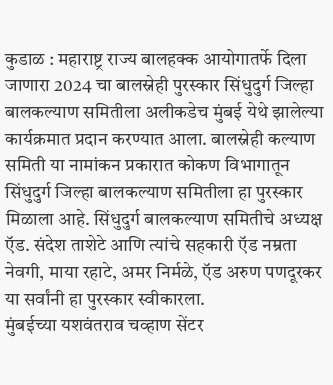कुडाळ : महाराष्ट्र राज्य बालहक्क आयोगातर्फे दिला जाणारा 2024 चा बालस्नेही पुरस्कार सिंधुदुर्ग जिल्हा बालकल्याण समितीला अलीकडेच मुंबई येथे झालेल्या कार्यक्रमात प्रदान करण्यात आला. बालस्नेही कल्याण समिती या नामांकन प्रकारात कोकण विभागातून सिंधुदुर्ग जिल्हा बालकल्याण समितीला हा पुरस्कार मिळाला आहे. सिंधुदुर्ग बालकल्याण समितीचे अध्यक्ष ऍड. संदेश ताशेटे आणि त्यांचे सहकारी ऍड नम्रता नेवगी, माया रहाटे, अमर निर्मळे, ऍड अरुण पणदूरकर या सर्वांनी हा पुरस्कार स्वीकारला.
मुंबईच्या यशवंतराव चव्हाण सेंटर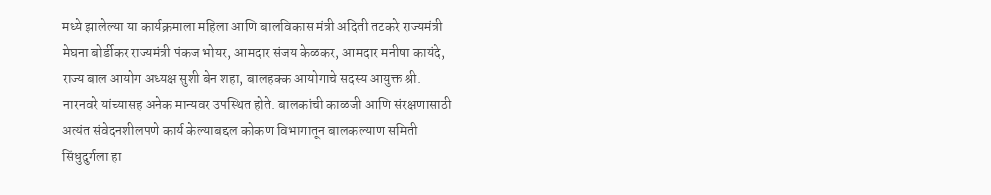मध्ये झालेल्या या कार्यक्रमाला महिला आणि बालविकास मंत्री अदिती तटकरे राज्यमंत्री मेघना बोर्डीकर राज्यमंत्री पंकज भोयर, आमदार संजय केळकर, आमदार मनीषा कायंदे, राज्य बाल आयोग अध्यक्ष सुशी बेन शहा, बालहक्क आयोगाचे सदस्य आयुक्त श्री. नारनवरे यांच्यासह अनेक मान्यवर उपस्थित होते. बालकांची काळजी आणि संरक्षणासाठी अत्यंत संवेदनशीलपणे कार्य केल्याबद्दल कोकण विभागातून बालकल्याण समिती सिंधुदुर्गला हा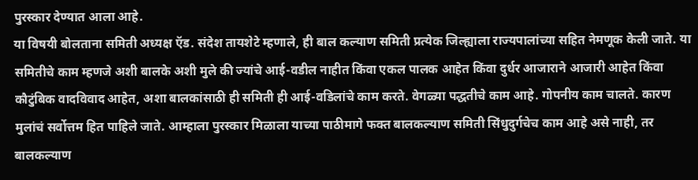पुरस्कार देण्यात आला आहे.
या विषयी बोलताना समिती अध्यक्ष ऍड. संदेश तायशेटे म्हणाले, ही बाल कल्याण समिती प्रत्येक जिल्ह्याला राज्यपालांच्या सहित नेमणूक केली जाते. या समितीचे काम म्हणजे अशी बालके अशी मुले की ज्यांचे आई-वडील नाहीत किंवा एकल पालक आहेत किंवा दुर्धर आजाराने आजारी आहेत किंवा कौटुंबिक वादविवाद आहेत, अशा बालकांसाठी ही समिती ही आई-वडिलांचे काम करते. वेगळ्या पद्धतीचे काम आहे. गोपनीय काम चालते. कारण मुलांचं सर्वोत्तम हित पाहिले जाते. आम्हाला पुरस्कार मिळाला याच्या पाठीमागे फक्त बालकल्याण समिती सिंधुदुर्गचेच काम आहे असे नाही, तर बालकल्याण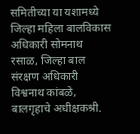समितीच्या या यशामध्ये जिल्हा महिला बालविकास अधिकारी सोमनाथ रसाळ, जिल्हा बाल संरक्षण अधिकारी विश्वनाथ कांबळे, बालगृहाचे अधीक्षकश्री.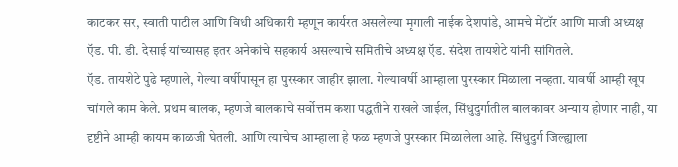काटकर सर, स्वाती पाटील आणि विधी अधिकारी म्हणून कार्यरत असलेल्या मृगाली नाईक देशपांडे, आमचे मेंटॉर आणि माजी अध्यक्ष ऍड. पी. डी. देसाई यांच्यासह इतर अनेकांचे सहकार्य असल्याचे समितीचे अध्यक्ष ऍड. संदेश तायशेटे यांनी सांगितले.
ऍड. तायशेटे पुढे म्हणाले, गेल्या वर्षीपासून हा पुरस्कार जाहीर झाला. गेल्यावर्षी आम्हाला पुरस्कार मिळाला नव्हता. यावर्षी आम्ही खूप चांगले काम केले. प्रथम बालक, म्हणजे बालकाचे सर्वोत्तम कशा पद्धतीने राखले जाईल, सिंधुदुर्गातील बालकावर अन्याय होणार नाही, या दृष्टीने आम्ही कायम काळजी घेतली. आणि त्याचेच आम्हाला हे फळ म्हणजे पुरस्कार मिळालेला आहे. सिंधुदुर्ग जिल्ह्याला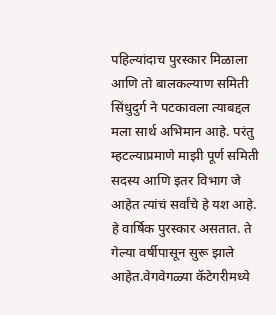पहिल्यांदाच पुरस्कार मिळाला आणि तो बालकल्याण समिती सिंधुदुर्ग ने पटकावला त्याबद्दल मला सार्थ अभिमान आहे. परंतु म्हटल्याप्रमाणे माझी पूर्ण समिती सदस्य आणि इतर विभाग जे आहेत त्यांचं सर्वांचे हे यश आहे. हे वार्षिक पुरस्कार असतात. ते गेल्या वर्षीपासून सुरू झाले आहेत.वेगवेगळ्या कॅटेगरीमध्ये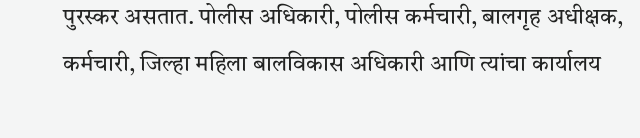पुरस्कर असतात. पोलीस अधिकारी, पोलीस कर्मचारी, बालगृह अधीक्षक, कर्मचारी, जिल्हा महिला बालविकास अधिकारी आणि त्यांचा कार्यालय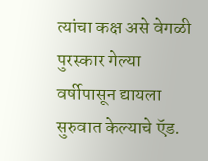त्यांचा कक्ष असे वेगळी पुरस्कार गेल्या वर्षीपासून द्यायला सुरुवात केल्याचे ऍड.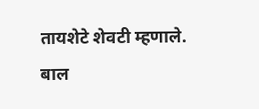तायशेटे शेवटी म्हणाले.
बाल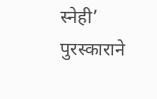स्नेही’ पुरस्काराने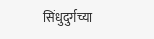सिंधुदुर्गच्या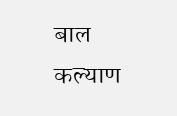बाल कल्याण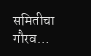समितीचा गौरव…